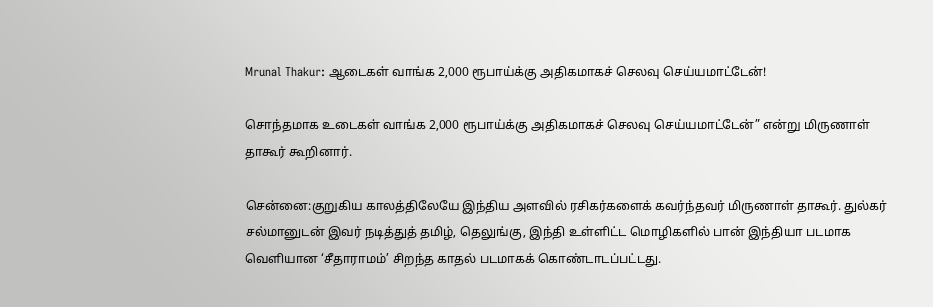Mrunal Thakur: ஆடைகள் வாங்க 2,000 ரூபாய்க்கு அதிகமாகச் செலவு செய்யமாட்டேன்!

சொந்தமாக உடைகள் வாங்க 2,000 ரூபாய்க்கு அதிகமாகச் செலவு செய்யமாட்டேன்” என்று மிருணாள் தாகூர் கூறினார்.

சென்னை:குறுகிய காலத்திலேயே இந்திய அளவில் ரசிகர்களைக் கவர்ந்தவர் மிருணாள் தாகூர். துல்கர் சல்மானுடன் இவர் நடித்துத் தமிழ், தெலுங்கு, இந்தி உள்ளிட்ட மொழிகளில் பான் இந்தியா படமாக வெளியான ‘சீதாராமம்’ சிறந்த காதல் படமாகக் கொண்டாடப்பட்டது.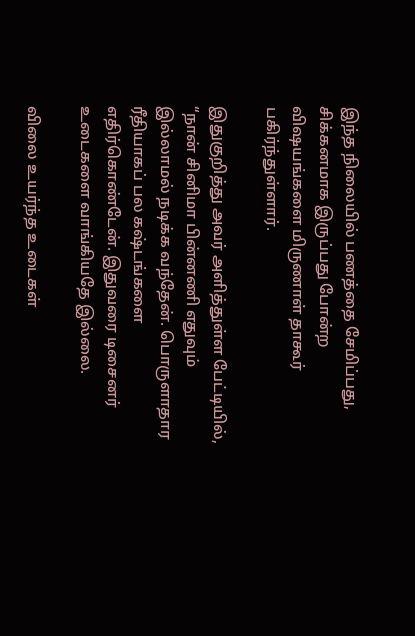இந்த நிலையில் பணத்தை சேமிப்பது, சிக்கனமாக இருப்பது போன்ற விஷயங்களை மிருணாள் தாகூர் பகிர்ந்துள்ளார்.

இதுகுறித்து அவர் அளித்துள்ள பேட்டியில், “நான் சினிமா பின்னணி எதுவும் இல்லாமல் நடிக்க வந்தேன். பொருளாதார ரீதியாகப் பல கஷ்டங்களை எதிர்கொண்டேன். இதுவரை டிசைனர் உடைகளை வாங்கியதே இல்லை.

விலை உயர்ந்த உடைகள்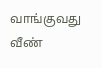வாங்குவது வீண்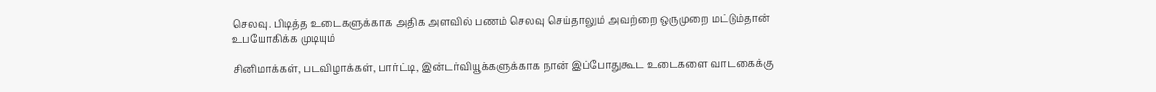செலவு. பிடித்த உடைகளுக்காக அதிக அளவில் பணம் செலவு செய்தாலும் அவற்றை ஒருமுறை மட்டும்தான் உபயோகிக்க முடியும்

சினிமாக்கள், படவிழாக்கள், பார்ட்டி, இன்டர்வியூக்களுக்காக நான் இப்போதுகூட உடைகளை வாடகைக்கு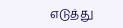எடுத்து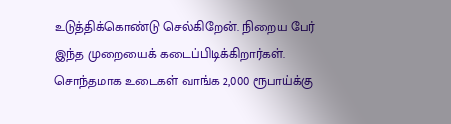உடுத்திக்கொண்டு செல்கிறேன். நிறைய பேர் இந்த முறையைக் கடைப்பிடிக்கிறார்கள். சொந்தமாக உடைகள் வாங்க 2,000 ரூபாய்க்கு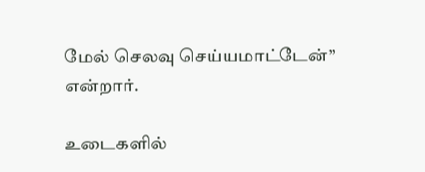மேல் செலவு செய்யமாட்டேன்” என்றார்.

உடைகளில்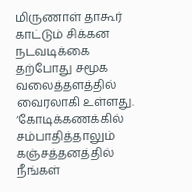மிருணாள் தாகூர் காட்டும் சிக்கன நடவடிக்கை தற்போது சமூக வலைத்தளத்தில் வைரலாகி உள்ளது. ‘கோடிக்கணக்கில் சம்பாதித்தாலும் கஞ்சத்தனத்தில் நீங்கள்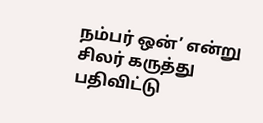நம்பர் ஒன்’ என்று சிலர் கருத்து பதிவிட்டு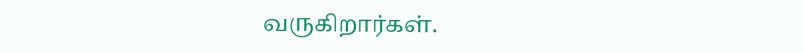வருகிறார்கள்.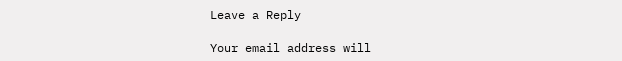Leave a Reply

Your email address will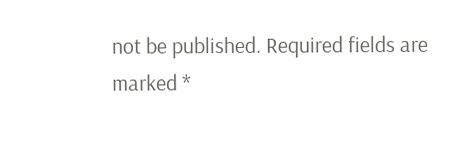not be published. Required fields are marked *